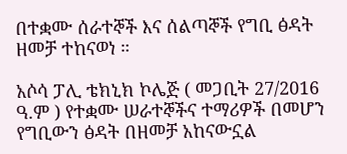በተቋሙ ሰራተኞች እና ሰልጣኞች የግቢ ፅዳት ዘመቻ ተከናወነ ።

አሶሳ ፓሊ ቴክኒክ ኮሌጅ ( መጋቢት 27/2016 ዓ.ም ) የተቋሙ ሠራተኞችና ተማሪዎች በመሆን የግቢውን ፅዳት በዘመቻ አከናውኗል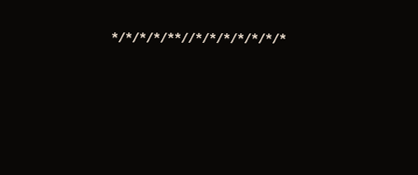*/*/*/*/**//*/*/*/*/*/*/*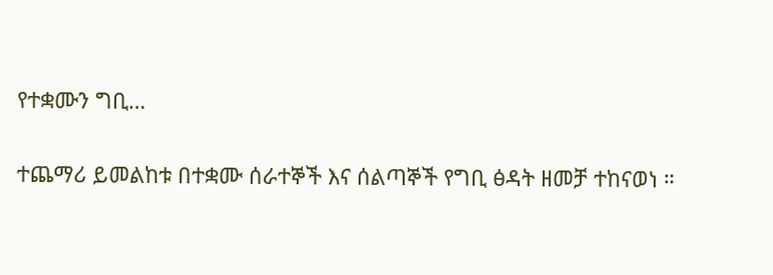የተቋሙን ግቢ…

ተጨማሪ ይመልከቱ በተቋሙ ሰራተኞች እና ሰልጣኞች የግቢ ፅዳት ዘመቻ ተከናወነ ።